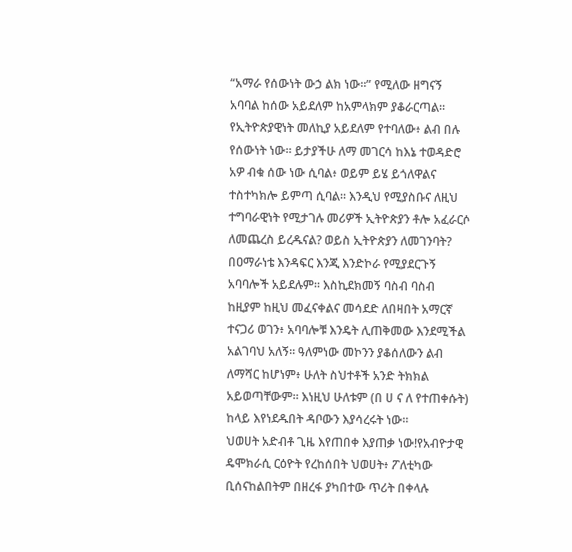“አማራ የሰውነት ውኃ ልክ ነው።” የሚለው ዘግናኝ አባባል ከሰው አይደለም ከአምላክም ያቆራርጣል። የኢትዮጵያዊነት መለኪያ አይደለም የተባለው፥ ልብ በሉ የሰውነት ነው። ይታያችሁ ለማ መገርሳ ከእኔ ተወዳድሮ አዎ ብቁ ሰው ነው ሲባል፥ ወይም ይሄ ይጎለዋልና ተስተካክሎ ይምጣ ሲባል። እንዲህ የሚያስቡና ለዚህ ተግባራዊነት የሚታገሉ መሪዎች ኢትዮጵያን ቶሎ አፈራርሶ ለመጨረስ ይረዱናል? ወይስ ኢትዮጵያን ለመገንባት? በዐማራነቴ እንዳፍር እንጂ እንድኮራ የሚያደርጉኝ አባባሎች አይደሉም። እስኪደክመኝ ባስብ ባስብ ከዚያም ከዚህ መፈናቀልና መሳደድ ለበዛበት አማርኛ ተናጋሪ ወገን፥ አባባሎቹ እንዴት ሊጠቅመው እንደሚችል አልገባህ አለኝ። ዓለምነው መኮንን ያቆሰለውን ልብ ለማሻር ከሆነም፥ ሁለት ስህተቶች አንድ ትክክል አይወጣቸውም። እነዚህ ሁለቱም (በ ሀ ና ለ የተጠቀሱት) ከላይ እየነደዱበት ዳቦውን እያሳረሩት ነው።
ህወሀት አድብቶ ጊዜ እየጠበቀ እያጠቃ ነው!የአብዮታዊ ዴሞክራሲ ርዕዮት የረከሰበት ህወሀት፥ ፖለቲካው ቢሰናከልበትም በዘረፋ ያካበተው ጥሪት በቀላሉ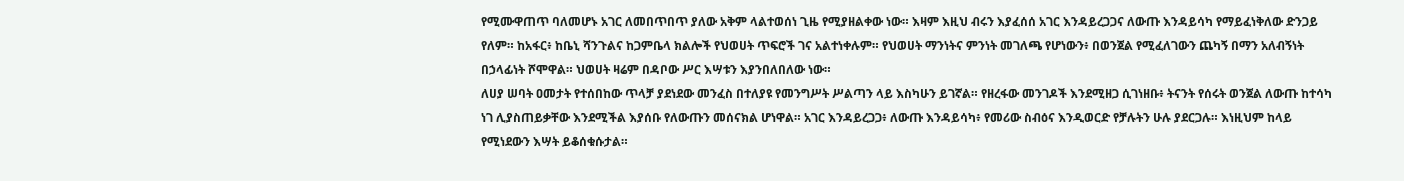የሚሙዋጠጥ ባለመሆኑ አገር ለመበጥበጥ ያለው አቅም ላልተወሰነ ጊዜ የሚያዘልቀው ነው። እዛም እዚህ ብሩን እያፈሰሰ አገር እንዳይረጋጋና ለውጡ እንዳይሳካ የማይፈነቅለው ድንጋይ የለም። ከአፋር፥ ከቤኒ ሻንጉልና ከጋምቤላ ክልሎች የህወሀት ጥፍሮች ገና አልተነቀሉም። የህወሀት ማንነትና ምንነት መገለጫ የሆነውን፥ በወንጀል የሚፈለገውን ጨካኝ በማን አለብኝነት በኃላፊነት ሾሞዋል። ህወሀት ዛሬም በዳቦው ሥር እሣቱን እያንበለበለው ነው።
ለሀያ ሠባት ዐመታት የተሰበከው ጥላቻ ያደነደው መንፈስ በተለያዩ የመንግሥት ሥልጣን ላይ እስካሁን ይገኛል። የዘረፋው መንገዶች እንደሚዘጋ ሲገነዘቡ፥ ትናንት የሰሩት ወንጀል ለውጡ ከተሳካ ነገ ሊያስጠይቃቸው እንደሚችል እያሰቡ የለውጡን መሰናክል ሆነዋል። አገር እንዳይረጋጋ፥ ለውጡ እንዳይሳካ፥ የመሪው ስብዕና እንዲወርድ የቻሉትን ሁሉ ያደርጋሉ። እነዚህም ከላይ የሚነደውን እሣት ይቆሰቁሱታል።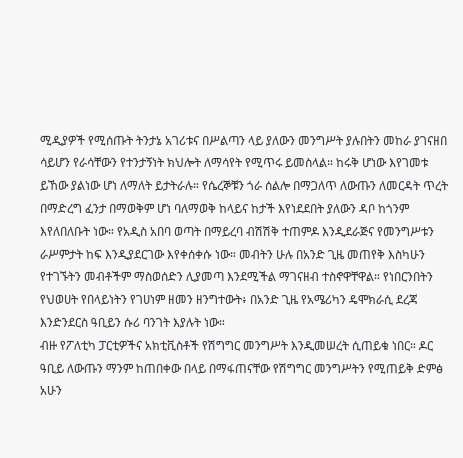ሚዲያዎች የሚሰጡት ትንታኔ አገሪቱና በሥልጣን ላይ ያለውን መንግሥት ያሉበትን መከራ ያገናዘበ ሳይሆን የራሳቸውን የተንታኝነት ክህሎት ለማሳየት የሚጥሩ ይመስላል። ከሩቅ ሆነው እየገመቱ ይኸው ያልነው ሆነ ለማለት ይታትራሉ። የሴረኞቹን ጎራ ሰልሎ በማጋለጥ ለውጡን ለመርዳት ጥረት በማድረግ ፈንታ በማወቅም ሆነ ባለማወቅ ከላይና ከታች እየነደደበት ያለውን ዳቦ ከጎንም እየለበለቡት ነው። የአዲስ አበባ ወጣት በማይረባ ብሽሽቅ ተጠምዶ እንዲደራጅና የመንግሥቱን ራሥምታት ከፍ እንዲያደርገው እየቀሰቀሱ ነው። መብትን ሁሉ በአንድ ጊዜ መጠየቅ እስካሁን የተገኙትን መብቶችም ማስወሰድን ሊያመጣ እንደሚችል ማገናዘብ ተስኖዋቸዋል። የነበርንበትን የህወሀት የበላይነትን የገሀነም ዘመን ዘንግተውት፥ በአንድ ጊዜ የአሜሪካን ዴሞክራሲ ደረጃ እንድንደርስ ዓቢይን ሱሪ ባንገት እያሉት ነው።
ብዙ የፖለቲካ ፓርቲዎችና አክቲቪስቶች የሽግግር መንግሥት እንዲመሠረት ሲጠይቁ ነበር። ዶር ዓቢይ ለውጡን ማንም ከጠበቀው በላይ በማፋጠናቸው የሽግግር መንግሥትን የሚጠይቅ ድምፅ አሁን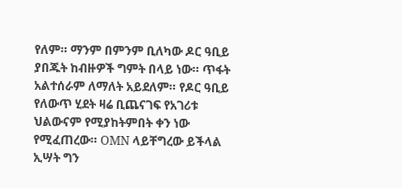የለም። ማንም በምንም ቢለካው ዶር ዓቢይ ያበጁት ከብዙዎች ግምት በላይ ነው። ጥፋት አልተሰራም ለማለት አይደለም። የዶር ዓቢይ የለውጥ ሂደት ዛሬ ቢጨናገፍ የአገሪቱ ህልውናም የሚያከትምበት ቀን ነው የሚፈጠረው። OMN ላይቸግረው ይችላል ኢሣት ግን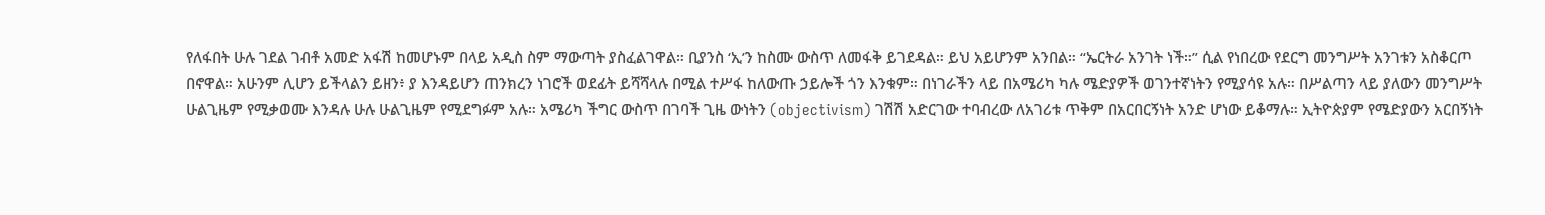የለፋበት ሁሉ ገደል ገብቶ አመድ አፋሽ ከመሆኑም በላይ አዲስ ስም ማውጣት ያስፈልገዋል። ቢያንስ ‘ኢ’ን ከስሙ ውስጥ ለመፋቅ ይገደዳል። ይህ አይሆንም አንበል። “ኤርትራ አንገት ነች።” ሲል የነበረው የደርግ መንግሥት አንገቱን አስቆርጦ በኖዋል። አሁንም ሊሆን ይችላልን ይዘን፥ ያ እንዳይሆን ጠንክረን ነገሮች ወደፊት ይሻሻላሉ በሚል ተሥፋ ከለውጡ ኃይሎች ጎን እንቁም። በነገራችን ላይ በአሜሪካ ካሉ ሜድያዎች ወገንተኛነትን የሚያሳዩ አሉ። በሥልጣን ላይ ያለውን መንግሥት ሁልጊዜም የሚቃወሙ እንዳሉ ሁሉ ሁልጊዜም የሚደግፉም አሉ። አሜሪካ ችግር ውስጥ በገባች ጊዜ ውነትን (objectivism) ገሽሽ አድርገው ተባብረው ለአገሪቱ ጥቅም በአርበርኝነት አንድ ሆነው ይቆማሉ። ኢትዮጵያም የሜድያውን አርበኝነት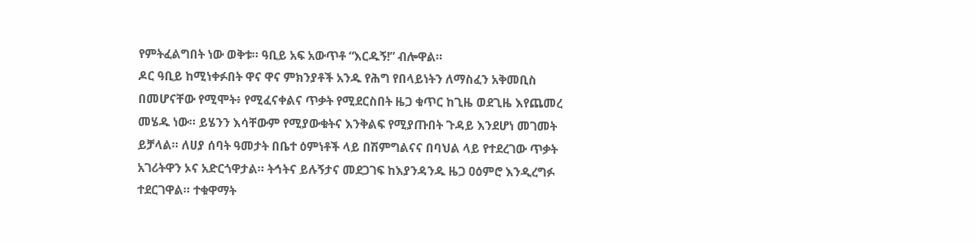የምትፈልግበት ነው ወቅቱ። ዓቢይ አፍ አውጥቶ “እርዱኝ!” ብሎዋል።
ዶር ዓቢይ ከሚነቀፉበት ዋና ዋና ምክንያቶች አንዱ የሕግ የበላይነትን ለማስፈን አቅመቢስ በመሆናቸው የሚሞት፥ የሚፈናቀልና ጥቃት የሚደርስበት ዜጋ ቁጥር ከጊዜ ወደጊዜ እየጨመረ መሄዱ ነው። ይሄንን እሳቸውም የሚያውቁትና እንቅልፍ የሚያጡበት ጉዳይ እንደሆነ መገመት ይቻላል። ለሀያ ሰባት ዓመታት በቤተ ዕምነቶች ላይ በሽምግልናና በባህል ላይ የተደረገው ጥቃት አገሪትዋን ኦና አድርጎዋታል። ትኅትና ይሉኝታና መደጋገፍ ከእያንዳንዱ ዜጋ ዐዕምሮ እንዲረግፉ ተደርገዋል። ተቁዋማት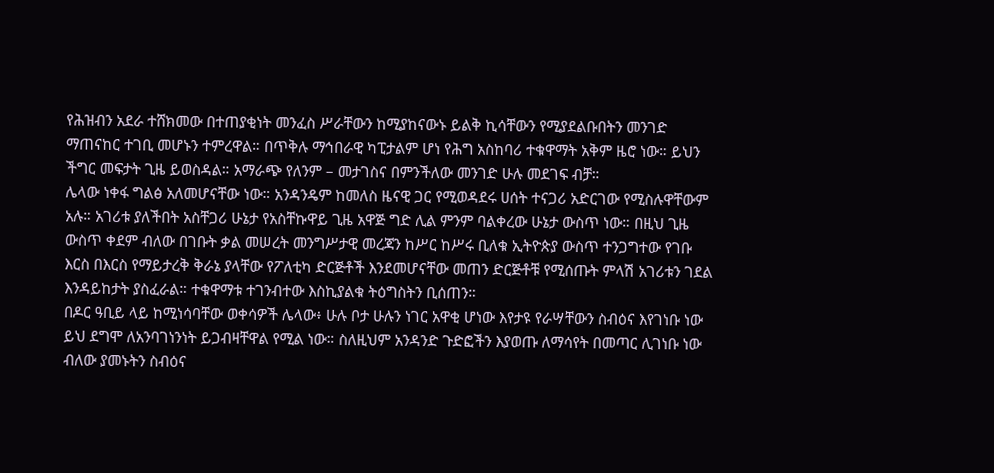የሕዝብን አደራ ተሸክመው በተጠያቂነት መንፈስ ሥራቸውን ከሚያከናውኑ ይልቅ ኪሳቸውን የሚያደልቡበትን መንገድ ማጠናከር ተገቢ መሆኑን ተምረዋል። በጥቅሉ ማኅበራዊ ካፒታልም ሆነ የሕግ አስከባሪ ተቁዋማት አቅም ዜሮ ነው። ይህን ችግር መፍታት ጊዜ ይወስዳል። አማራጭ የለንም – መታገስና በምንችለው መንገድ ሁሉ መደገፍ ብቻ።
ሌላው ነቀፋ ግልፅ አለመሆናቸው ነው። አንዳንዴም ከመለስ ዜናዊ ጋር የሚወዳደሩ ሀሰት ተናጋሪ አድርገው የሚስሉዋቸውም አሉ። አገሪቱ ያለችበት አስቸጋሪ ሁኔታ የአስቸኩዋይ ጊዜ አዋጅ ግድ ሊል ምንም ባልቀረው ሁኔታ ውስጥ ነው። በዚህ ጊዜ ውስጥ ቀደም ብለው በገቡት ቃል መሠረት መንግሥታዊ መረጃን ከሥር ከሥሩ ቢለቁ ኢትዮጵያ ውስጥ ተንጋግተው የገቡ እርስ በእርስ የማይታረቅ ቅራኔ ያላቸው የፖለቲካ ድርጅቶች እንደመሆናቸው መጠን ድርጅቶቹ የሚሰጡት ምላሽ አገሪቱን ገደል እንዳይከታት ያስፈራል። ተቁዋማቱ ተገንብተው እስኪያልቁ ትዕግስትን ቢሰጠን።
በዶር ዓቢይ ላይ ከሚነሳባቸው ወቀሳዎች ሌላው፥ ሁሉ ቦታ ሁሉን ነገር አዋቂ ሆነው እየታዩ የራሣቸውን ስብዕና እየገነቡ ነው ይህ ደግሞ ለአንባገነንነት ይጋብዛቸዋል የሚል ነው። ስለዚህም አንዳንድ ጉድፎችን እያወጡ ለማሳየት በመጣር ሊገነቡ ነው ብለው ያመኑትን ስብዕና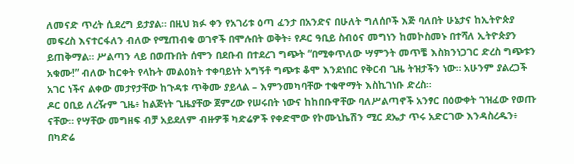ለመናድ ጥረት ሲደረግ ይታያል። በዚህ ክፉ ቀን የአገሪቱ ዕጣ ፈንታ በአንድና በሁለት ግለሰቦች እጅ ባለበት ሁኔታና ከኢትዮጵያ መፍረስ እናተርፋለን ብለው የሚጠብቁ ወገኖች በሞሉበት ወቅት፥ የዶር ዓቢይ ስብዕና መግነን ከመኮስመኑ በተሻለ ኢትዮጵያን ይጠቅማል። ሥልጣን ላይ በወጡበት ሰሞን በደቡብ በተደረገ ግጭት “በሚቀጥለው ሣምንት መጥቼ እስክንነጋገር ድረስ ግጭቱን አቁሙ!” ብለው ከርቀት የላኩት መልዕክት ተቀባይነት አግኝቶ ግጭቱ ቆሞ እንደነበር የቅርብ ጊዜ ትዝታችን ነው። አሁንም ያልረጋች አገር ነችና ልቀው መታየታቸው ከጉዳቱ ጥቅሙ ያይላል – እምንመካባቸው ተቁዋማት እስኪገነቡ ድረስ።
ዶር ዐቢይ ለረዥም ጊዜ፥ ከልጅነት ጊዜያቸው ጀምረው የሠሩበት ነውና ከከበቡዋቸው ባለሥልጣኖች አንፃር በዕውቀት ገዝፈው የወጡ ናቸው። የሣቸው መግዘፍ ብቻ አይደለም ብዙዎቹ ካድሬዎች የቀድሞው የኮሙኒኬሽን ሚር ደኤታ ጥሩ አድርገው እንዳስረዱን፥ በካድሬ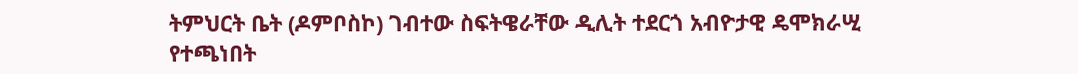ትምህርት ቤት (ዶምቦስኮ) ገብተው ስፍትዌራቸው ዲሊት ተደርጎ አብዮታዊ ዴሞክራሢ የተጫነበት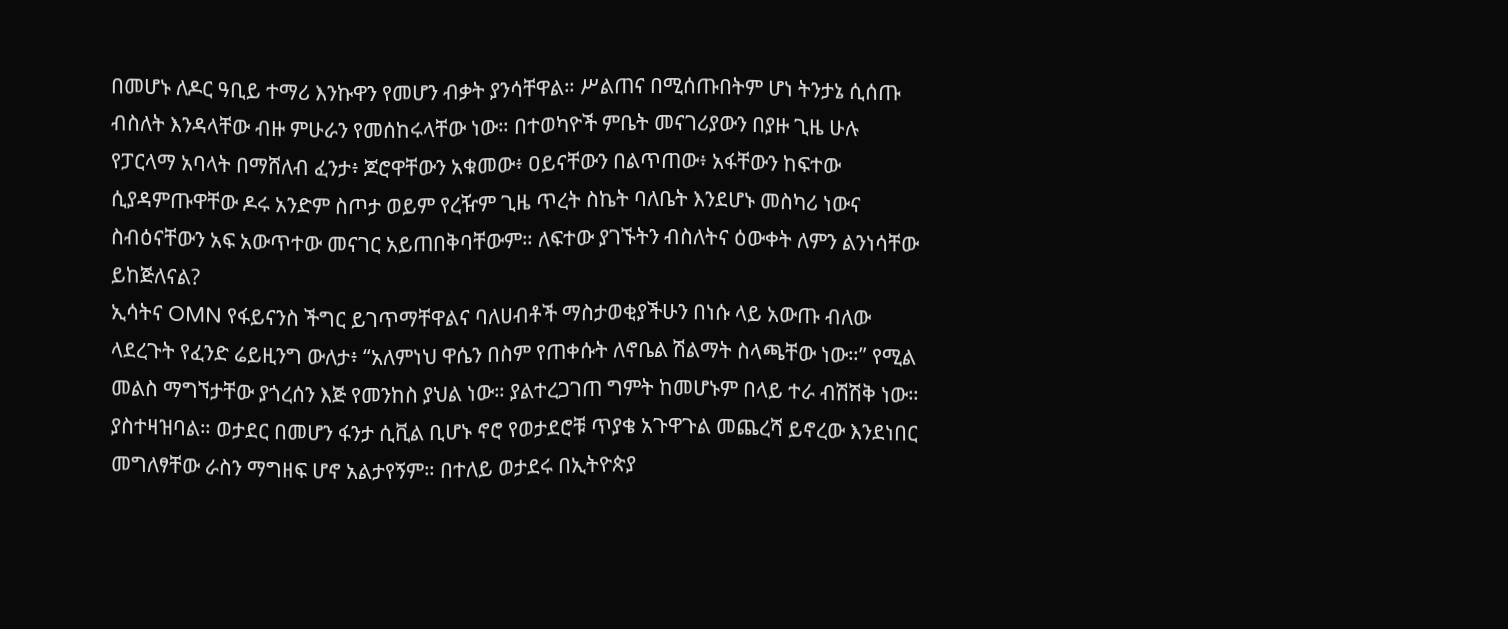በመሆኑ ለዶር ዓቢይ ተማሪ እንኩዋን የመሆን ብቃት ያንሳቸዋል። ሥልጠና በሚሰጡበትም ሆነ ትንታኔ ሲሰጡ ብስለት እንዳላቸው ብዙ ምሁራን የመሰከሩላቸው ነው። በተወካዮች ምቤት መናገሪያውን በያዙ ጊዜ ሁሉ የፓርላማ አባላት በማሸለብ ፈንታ፥ ጆሮዋቸውን አቁመው፥ ዐይናቸውን በልጥጠው፥ አፋቸውን ከፍተው ሲያዳምጡዋቸው ዶሩ አንድም ስጦታ ወይም የረዥም ጊዜ ጥረት ስኬት ባለቤት እንደሆኑ መስካሪ ነውና ስብዕናቸውን አፍ አውጥተው መናገር አይጠበቅባቸውም። ለፍተው ያገኙትን ብስለትና ዕውቀት ለምን ልንነሳቸው ይከጅለናል?
ኢሳትና OMN የፋይናንስ ችግር ይገጥማቸዋልና ባለሀብቶች ማስታወቂያችሁን በነሱ ላይ አውጡ ብለው ላደረጉት የፈንድ ሬይዚንግ ውለታ፥ “አለምነህ ዋሴን በስም የጠቀሱት ለኖቤል ሽልማት ስላጫቸው ነው።” የሚል መልስ ማግኘታቸው ያጎረሰን እጅ የመንከስ ያህል ነው። ያልተረጋገጠ ግምት ከመሆኑም በላይ ተራ ብሽሽቅ ነው። ያስተዛዝባል። ወታደር በመሆን ፋንታ ሲቪል ቢሆኑ ኖሮ የወታደሮቹ ጥያቄ አጉዋጉል መጨረሻ ይኖረው እንደነበር መግለፃቸው ራስን ማግዘፍ ሆኖ አልታየኝም። በተለይ ወታደሩ በኢትዮጵያ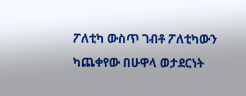ፖለቲካ ውስጥ ገብቶ ፖለቲካውን ካጨቀየው በሁዋላ ወታደርነት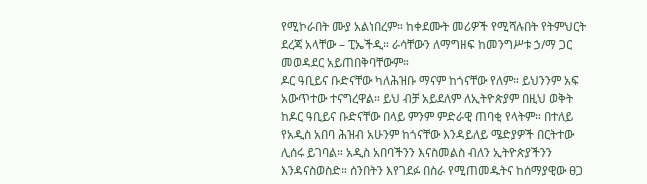የሚኮራበት ሙያ አልነበረም። ከቀደሙት መሪዎች የሚሻሉበት የትምህርት ደረጃ አላቸው – ፒኤችዲ። ራሳቸውን ለማግዘፍ ከመንግሥቱ ኃ/ማ ጋር መወዳደር አይጠበቅባቸውም።
ዶር ዓቢይና ቡድናቸው ካለሕዝቡ ማናም ከጎናቸው የለም። ይህንንም አፍ አውጥተው ተናግረዋል። ይህ ብቻ አይደለም ለኢትዮጵያም በዚህ ወቅት ከዶር ዓቢይና ቡድናቸው በላይ ምንም ምድራዊ ጠባቂ የላትም። በተለይ የአዲስ አበባ ሕዝብ አሁንም ከጎናቸው እንዳይለይ ሜድያዎች በርትተው ሊሰሩ ይገባል። አዲስ አበባችንን እናስመልስ ብለን ኢትዮጵያችንን እንዳናስወስድ። ሰንበትን እየገደፉ በስራ የሚጠመዱትና ከሰማያዊው ፀጋ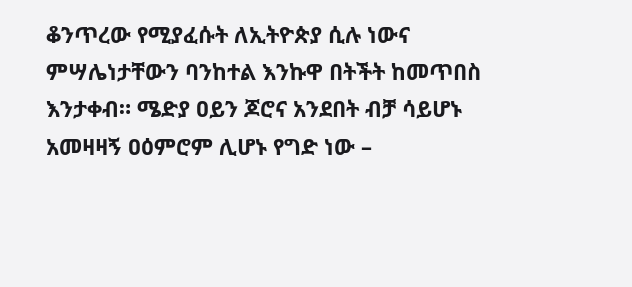ቆንጥረው የሚያፈሱት ለኢትዮጵያ ሲሉ ነውና ምሣሌነታቸውን ባንከተል እንኩዋ በትችት ከመጥበስ እንታቀብ። ሜድያ ዐይን ጆሮና አንደበት ብቻ ሳይሆኑ አመዛዛኝ ዐዕምሮም ሊሆኑ የግድ ነው –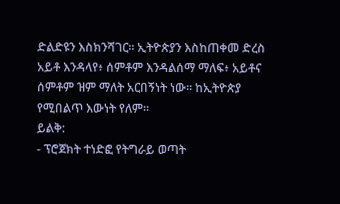ድልድዩን እስክንሻገር። ኢትዮጵያን እስከጠቀመ ድረስ አይቶ እንዳላየ፥ ሰምቶም እንዳልሰማ ማለፍ፥ አይቶና ሰምቶም ዝም ማለት አርበኝነት ነው። ከኢትዮጵያ የሚበልጥ እውነት የለም።
ይልቅ:
- ፕሮጀክት ተነድፎ የትግራይ ወጣት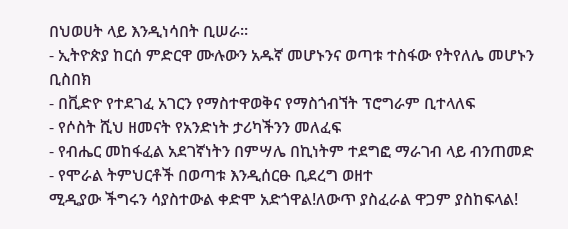በህወሀት ላይ እንዲነሳበት ቢሠራ።
- ኢትዮጵያ ከርሰ ምድርዋ ሙሉውን አዱኛ መሆኑንና ወጣቱ ተስፋው የትየለሌ መሆኑን ቢስበክ
- በቪድዮ የተደገፈ አገርን የማስተዋወቅና የማስጎብኘት ፕሮግራም ቢተላለፍ
- የሶስት ሺህ ዘመናት የአንድነት ታሪካችንን መለፈፍ
- የብሔር መከፋፈል አደገኛነትን በምሣሌ በኪነትም ተደግፎ ማራገብ ላይ ብንጠመድ
- የሞራል ትምህርቶች በወጣቱ እንዲሰርፁ ቢደረግ ወዘተ
ሚዲያው ችግሩን ሳያስተውል ቀድሞ አድጎዋል!ለውጥ ያስፈራል ዋጋም ያስከፍላል!